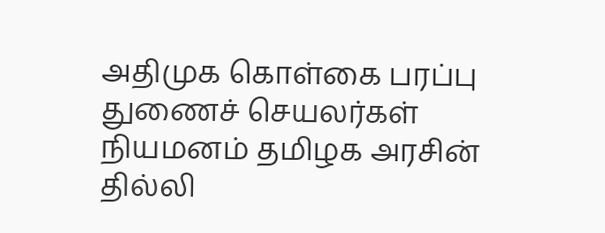அதிமுக கொள்கை பரப்பு துணைச் செயலர்கள் நியமனம் தமிழக அரசின் தில்லி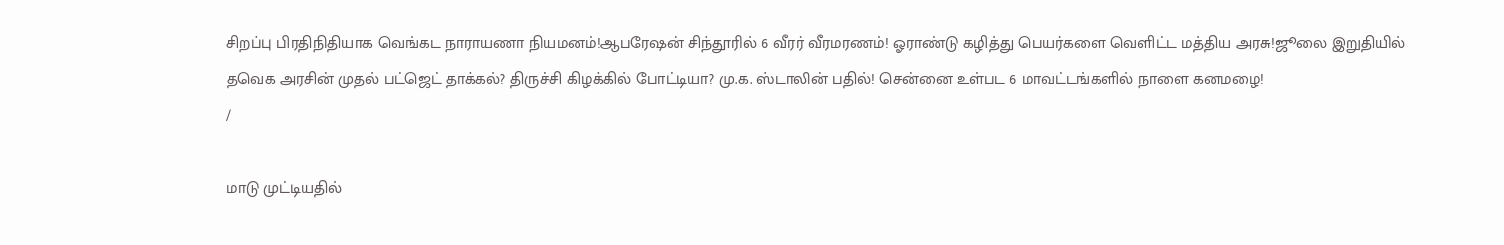சிறப்பு பிரதிநிதியாக வெங்கட நாராயணா நியமனம்!ஆபரேஷன் சிந்தூரில் 6 வீரர் வீரமரணம்! ஓராண்டு கழித்து பெயர்களை வெளிட்ட மத்திய அரசு!ஜூலை இறுதியில் தவெக அரசின் முதல் பட்ஜெட் தாக்கல்? திருச்சி கிழக்கில் போட்டியா? மு.க. ஸ்டாலின் பதில்! சென்னை உள்பட 6 மாவட்டங்களில் நாளை கனமழை!
/

மாடு முட்டியதில்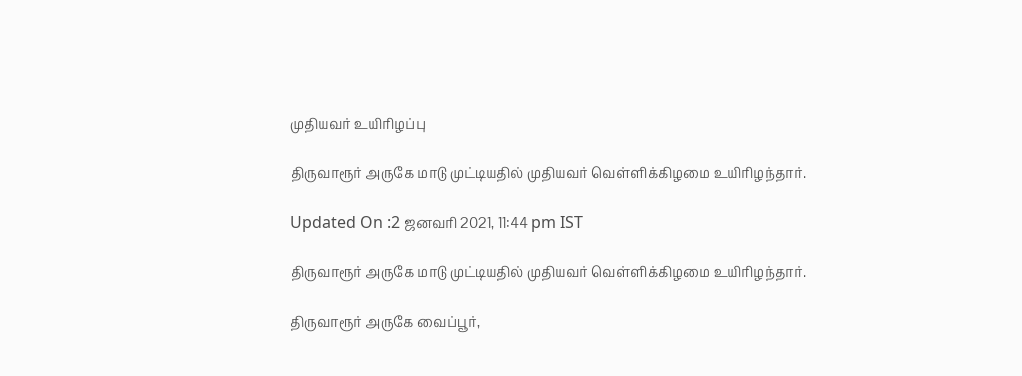முதியவர் உயிரிழப்பு

திருவாரூர் அருகே மாடு முட்டியதில் முதியவர் வெள்ளிக்கிழமை உயிரிழந்தார்.

Updated On :2 ஜனவரி 2021, 11:44 pm IST

திருவாரூர் அருகே மாடு முட்டியதில் முதியவர் வெள்ளிக்கிழமை உயிரிழந்தார்.

திருவாரூர் அருகே வைப்பூர்,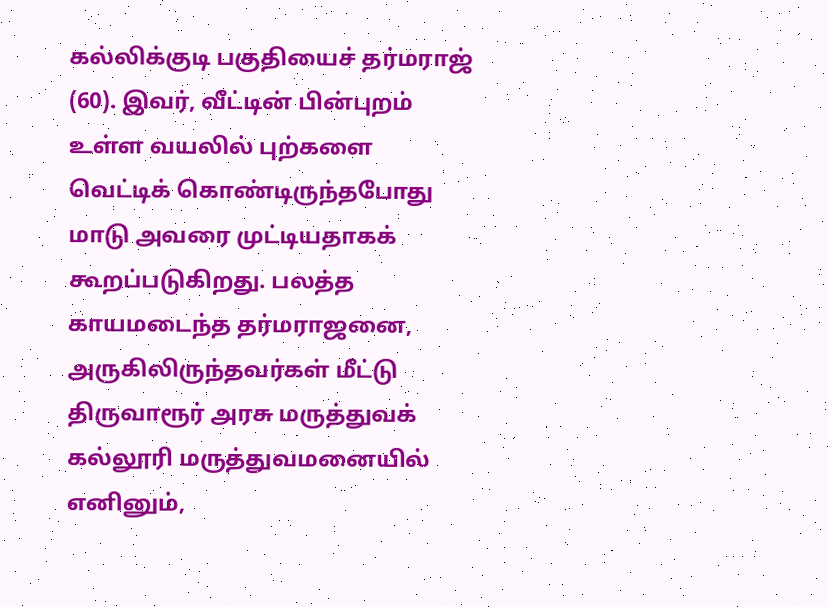கல்லிக்குடி பகுதியைச் தர்மராஜ் (60). இவர், வீட்டின் பின்புறம் உள்ள வயலில் புற்களை வெட்டிக் கொண்டிருந்தபோது மாடு அவரை முட்டியதாகக் கூறப்படுகிறது. பலத்த காயமடைந்த தர்மராஜனை, அருகிலிருந்தவர்கள் மீட்டு திருவாரூர் அரசு மருத்துவக் கல்லூரி மருத்துவமனையில் எனினும்,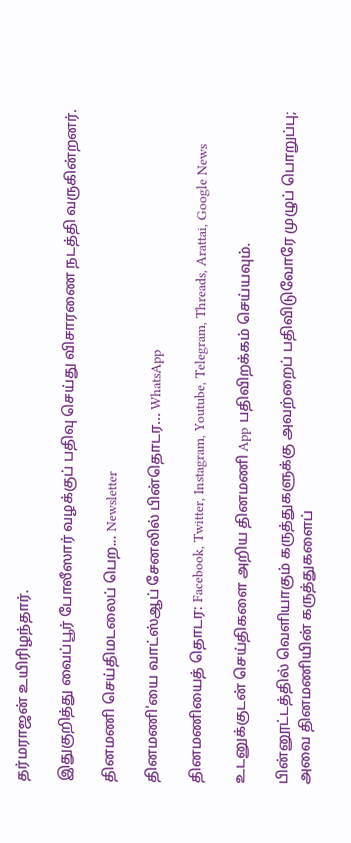தர்மராஜன் உயிரிழந்தார்.

இதுகுறித்து வைப்பூர் போலீஸார் வழக்குப் பதிவு செய்து விசாரணை நடத்தி வருகின்றனர்.

தினமணி செய்திமடலைப் பெற... Newsletter

தினமணி'யை வாட்ஸ்ஆப் சேனலில் பின்தொடர... WhatsApp

தினமணியைத் தொடர: Facebook, Twitter, Instagram, Youtube, Telegram, Threads, Arattai, Google News

உடனுக்குடன் செய்திகளை அறிய தினமணி App பதிவிறக்கம் செய்யவும்.

பின்னூட்டத்தில் வெளியாகும் கருத்துகளுக்கு அவற்றைப் பதிவிடுவோரே முழுப் பொறுப்பு; அவை தினமணியின் கருத்துகளைப்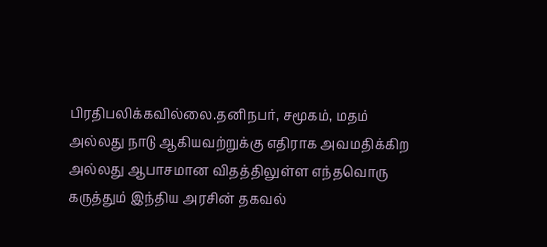பிரதிபலிக்கவில்லை.தனிநபர், சமூகம், மதம் அல்லது நாடு ஆகியவற்றுக்கு எதிராக அவமதிக்கிற அல்லது ஆபாசமான விதத்திலுள்ள எந்தவொரு கருத்தும் இந்திய அரசின் தகவல்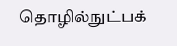தொழில்நுட்பக்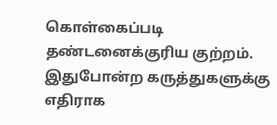கொள்கைப்படி தண்டனைக்குரிய குற்றம். இதுபோன்ற கருத்துகளுக்கு எதிராக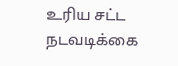உரிய சட்ட நடவடிக்கை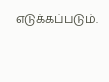எடுக்கப்படும்.